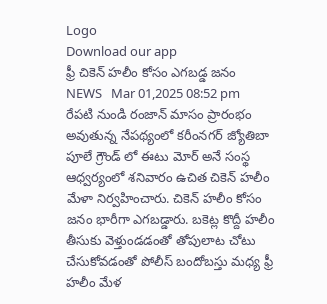Logo
Download our app
ఫ్రీ చికెన్ హలీం కోసం ఎగబడ్డ జనం
NEWS   Mar 01,2025 08:52 pm
రేపటి నుండి రంజాన్ మాసం ప్రారంభం అవుతున్న నేపథ్యంలో కరీంనగర్ జ్యోతిబా పూలే గ్రౌండ్ లో ఈటు మోర్ అనే సంస్థ ఆధ్వర్యంలో శనివారం ఉచిత చికెన్ హలీం మేళా నిర్వహించారు. చికెన్ హలీం కోసం జనం భారీగా ఎగబడ్డారు. బకెట్ల కొద్దీ హలీం తీసుకు వెళ్తుండడంతో తోపులాట చోటు చేసుకోవడంతో పోలీస్ బందోబస్తు మధ్య ఫ్రీ హలీం మేళ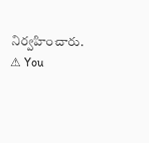నిర్వహించారు.
⚠ You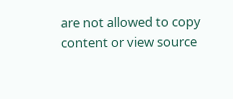are not allowed to copy content or view source